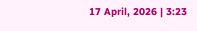17 April, 2026 | 3:23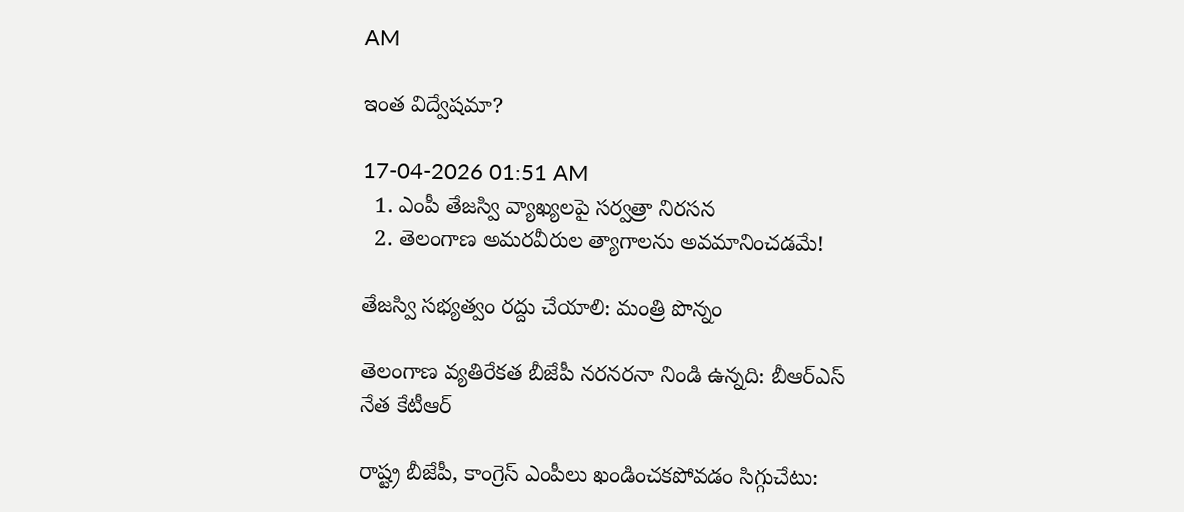AM

ఇంత విద్వేషమా?

17-04-2026 01:51 AM
  1. ఎంపీ తేజస్వి వ్యాఖ్యలపై సర్వత్రా నిరసన
  2. తెలంగాణ అమరవీరుల త్యాగాలను అవమానించడమే!

తేజస్వి సభ్యత్వం రద్దు చేయాలి: మంత్రి పొన్నం

తెలంగాణ వ్యతిరేకత బీజేపీ నరనరనా నిండి ఉన్నది: బీఆర్‌ఎస్ నేత కేటీఆర్

రాష్ట్ర బీజేపీ, కాంగ్రెస్ ఎంపీలు ఖండించకపోవడం సిగ్గుచేటు: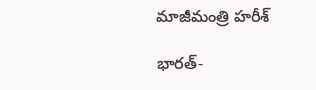మాజీమంత్రి హరీశ్

భారత్-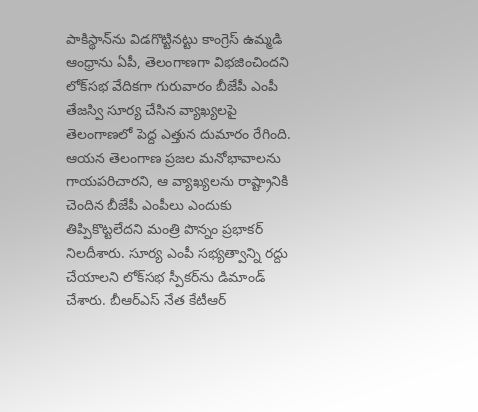పాకిస్థాన్‌ను విడగొట్టినట్టు కాంగ్రెస్ ఉమ్మడి ఆంధ్రాను ఏపీ, తెలంగాణగా విభజించిందని లోక్‌సభ వేదికగా గురువారం బీజేపీ ఎంపీ తేజస్వి సూర్య చేసిన వ్యాఖ్యలపై తెలంగాణలో పెద్ద ఎత్తున దుమారం రేగింది. ఆయన తెలంగాణ ప్రజల మనోభావాలను గాయపరిచారని, ఆ వ్యాఖ్యలను రాష్ట్రానికి చెందిన బీజేపీ ఎంపీలు ఎందుకు తిప్పికొట్టలేదని మంత్రి పొన్నం ప్రభాకర్ నిలదీశారు. సూర్య ఎంపీ సభ్యత్వాన్ని రద్దు చేయాలని లోక్‌సభ స్పీకర్‌ను డిమాండ్ చేశారు. బీఆర్‌ఎస్ నేత కేటీఆర్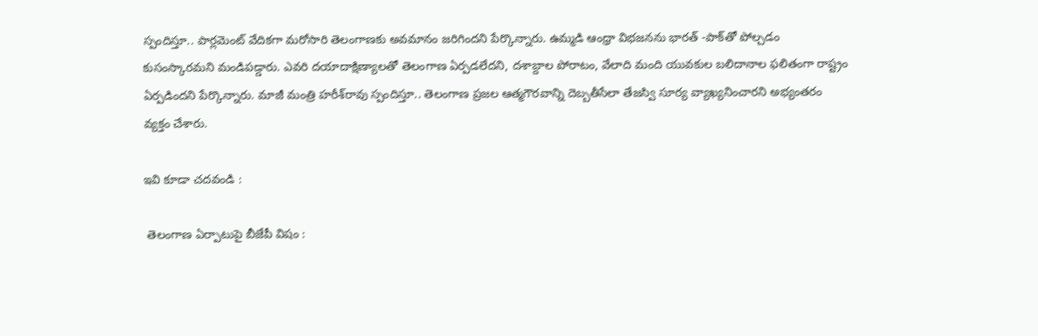స్పందిస్తూ.. పార్లమెంట్ వేదికగా మరోసారి తెలంగాణకు అవమానం జరిగిందని పేర్కొన్నారు. ఉమ్మడి ఆంధ్రా విభజనను భారత్ -పాక్‌తో పోల్చడం కుసంస్కారమని మండిపడ్డారు. ఎవరి దయాదాక్షిణ్యాలతో తెలంగాణ ఏర్పడలేదని, దశాబ్దాల పోరాటం, వేలాది మంది యువకుల బలిదానాల ఫలితంగా రాష్ట్రం ఏర్పడిందని పేర్కొన్నారు. మాజీ మంత్రి హరీశ్‌రావు స్పందిస్తూ.. తెలంగాణ ప్రజల ఆత్మగౌరవాన్ని దెబ్బతీసేలా తేజస్వి సూర్య వ్యాఖ్యనించారని అభ్యంతరం వ్యక్తం చేశారు.

ఇవి కూడా చదవండి :

 తెలంగాణ ఏర్పాటుపై బీజేపీ విషం :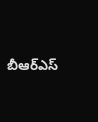బీఆర్‌ఎస్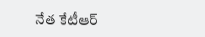నేత కేటీఆర్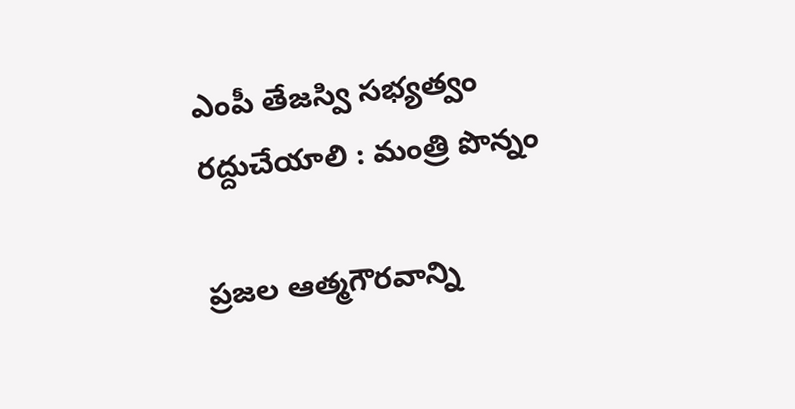ఎంపీ తేజస్వి సభ్యత్వం రద్దుచేయాలి : మంత్రి పొన్నం

ప్రజల ఆత్మగౌరవాన్ని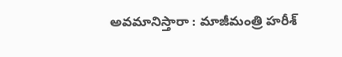అవమానిస్తారా : మాజీమంత్రి హరీశ్